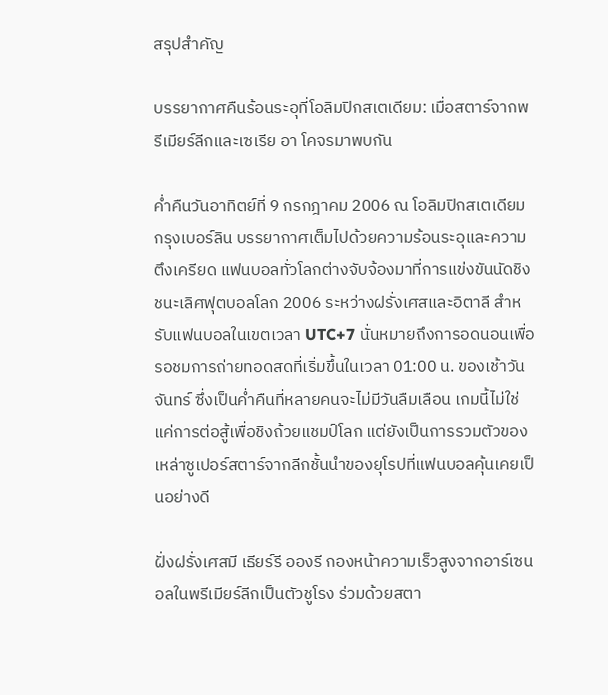สรุปสำคัญ

บรรยากาศคืนร้อนระอุที่โอลิมปิกสเตเดียม: เมื่อสตาร์จากพรีเมียร์ลีกและเซเรีย อา โคจรมาพบกัน

ค่ำคืนวันอาทิตย์ที่ 9 กรกฎาคม 2006 ณ โอลิมปิกสเตเดียม กรุงเบอร์ลิน บรรยากาศเต็มไปด้วยความร้อนระอุและความตึงเครียด แฟนบอลทั่วโลกต่างจับจ้องมาที่การแข่งขันนัดชิงชนะเลิศฟุตบอลโลก 2006 ระหว่างฝรั่งเศสและอิตาลี สำหรับแฟนบอลในเขตเวลา UTC+7 นั่นหมายถึงการอดนอนเพื่อรอชมการถ่ายทอดสดที่เริ่มขึ้นในเวลา 01:00 น. ของเช้าวันจันทร์ ซึ่งเป็นค่ำคืนที่หลายคนจะไม่มีวันลืมเลือน เกมนี้ไม่ใช่แค่การต่อสู้เพื่อชิงถ้วยแชมป์โลก แต่ยังเป็นการรวมตัวของเหล่าซูเปอร์สตาร์จากลีกชั้นนำของยุโรปที่แฟนบอลคุ้นเคยเป็นอย่างดี

ฝั่งฝรั่งเศสมี เธียร์รี อองรี กองหน้าความเร็วสูงจากอาร์เซนอลในพรีเมียร์ลีกเป็นตัวชูโรง ร่วมด้วยสตา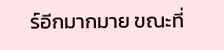ร์อีกมากมาย ขณะที่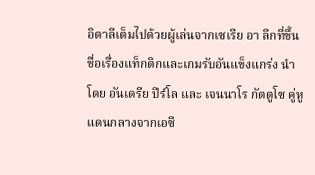อิตาลีเต็มไปด้วยผู้เล่นจากเซเรีย อา ลีกที่ขึ้นชื่อเรื่องแท็กติกและเกมรับอันแข็งแกร่ง นำโดย อันเดรีย ปีร์โล และ เจนนาโร กัตตูโซ คู่หูแดนกลางจากเอซี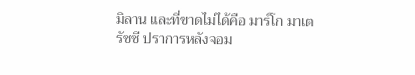มิลาน และที่ขาดไม่ได้คือ มาร์โก มาเตรัซซี ปราการหลังจอม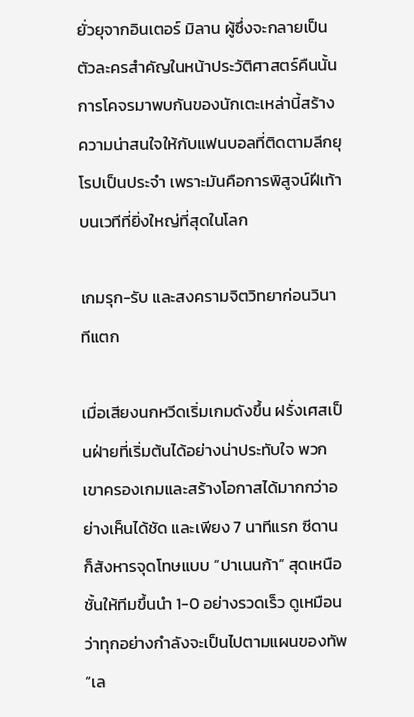ยั่วยุจากอินเตอร์ มิลาน ผู้ซึ่งจะกลายเป็นตัวละครสำคัญในหน้าประวัติศาสตร์คืนนั้น การโคจรมาพบกันของนักเตะเหล่านี้สร้างความน่าสนใจให้กับแฟนบอลที่ติดตามลีกยุโรปเป็นประจำ เพราะมันคือการพิสูจน์ฝีเท้าบนเวทีที่ยิ่งใหญ่ที่สุดในโลก

เกมรุก-รับ และสงครามจิตวิทยาก่อนวินาทีแตก

เมื่อเสียงนกหวีดเริ่มเกมดังขึ้น ฝรั่งเศสเป็นฝ่ายที่เริ่มต้นได้อย่างน่าประทับใจ พวกเขาครองเกมและสร้างโอกาสได้มากกว่าอย่างเห็นได้ชัด และเพียง 7 นาทีแรก ซีดานก็สังหารจุดโทษแบบ “ปาเนนก้า” สุดเหนือชั้นให้ทีมขึ้นนำ 1-0 อย่างรวดเร็ว ดูเหมือนว่าทุกอย่างกำลังจะเป็นไปตามแผนของทัพ “เล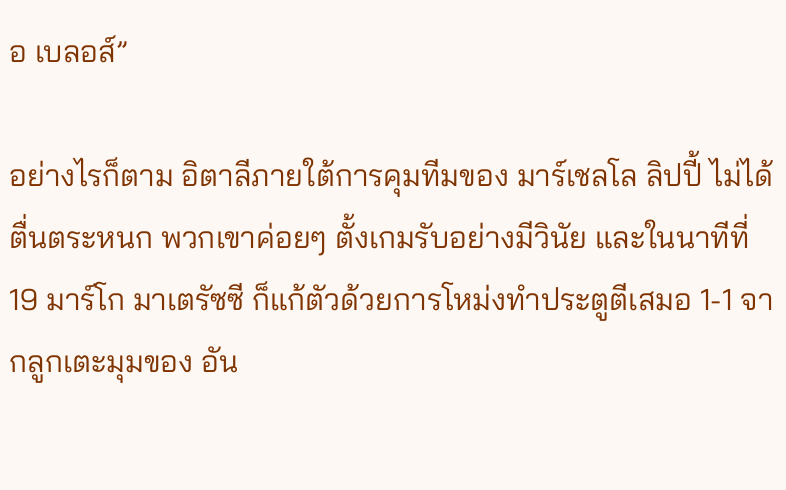อ เบลอส์”

อย่างไรก็ตาม อิตาลีภายใต้การคุมทีมของ มาร์เชลโล ลิปปี้ ไม่ได้ตื่นตระหนก พวกเขาค่อยๆ ตั้งเกมรับอย่างมีวินัย และในนาทีที่ 19 มาร์โก มาเตรัซซี ก็แก้ตัวด้วยการโหม่งทำประตูตีเสมอ 1-1 จากลูกเตะมุมของ อัน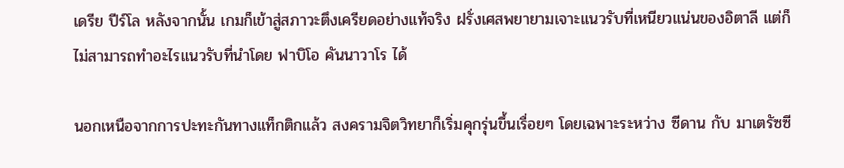เดรีย ปีร์โล หลังจากนั้น เกมก็เข้าสู่สภาวะตึงเครียดอย่างแท้จริง ฝรั่งเศสพยายามเจาะแนวรับที่เหนียวแน่นของอิตาลี แต่ก็ไม่สามารถทำอะไรแนวรับที่นำโดย ฟาบิโอ คันนาวาโร ได้

นอกเหนือจากการปะทะกันทางแท็กติกแล้ว สงครามจิตวิทยาก็เริ่มคุกรุ่นขึ้นเรื่อยๆ โดยเฉพาะระหว่าง ซีดาน กับ มาเตรัซซี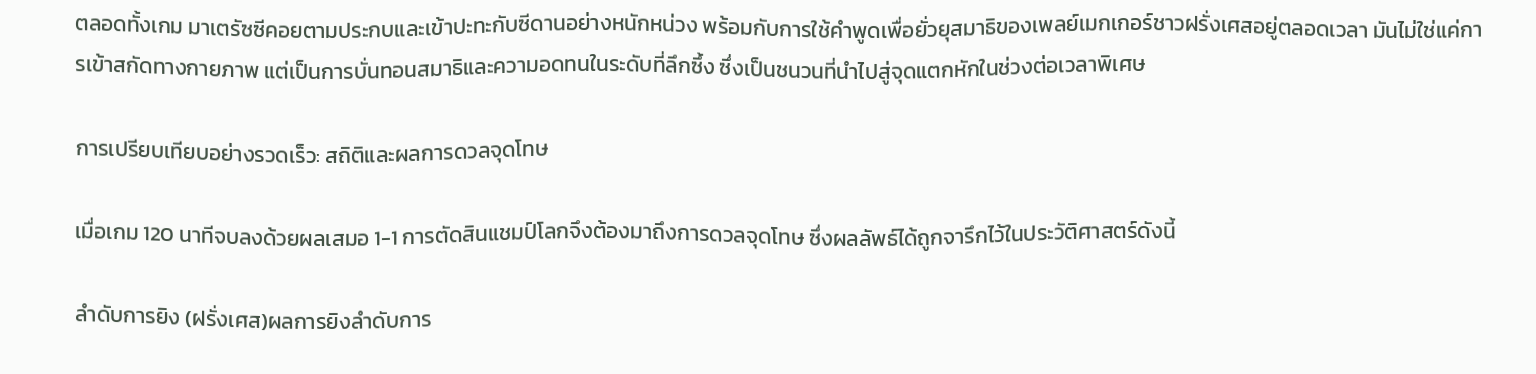ตลอดทั้งเกม มาเตรัซซีคอยตามประกบและเข้าปะทะกับซีดานอย่างหนักหน่วง พร้อมกับการใช้คำพูดเพื่อยั่วยุสมาธิของเพลย์เมกเกอร์ชาวฝรั่งเศสอยู่ตลอดเวลา มันไม่ใช่แค่การเข้าสกัดทางกายภาพ แต่เป็นการบั่นทอนสมาธิและความอดทนในระดับที่ลึกซึ้ง ซึ่งเป็นชนวนที่นำไปสู่จุดแตกหักในช่วงต่อเวลาพิเศษ

การเปรียบเทียบอย่างรวดเร็ว: สถิติและผลการดวลจุดโทษ

เมื่อเกม 120 นาทีจบลงด้วยผลเสมอ 1-1 การตัดสินแชมป์โลกจึงต้องมาถึงการดวลจุดโทษ ซึ่งผลลัพธ์ได้ถูกจารึกไว้ในประวัติศาสตร์ดังนี้

ลำดับการยิง (ฝรั่งเศส)ผลการยิงลำดับการ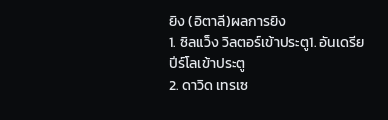ยิง (อิตาลี)ผลการยิง
1. ซิลแว็ง วิลตอร์เข้าประตู1. อันเดรีย ปีร์โลเข้าประตู
2. ดาวิด เทรเซ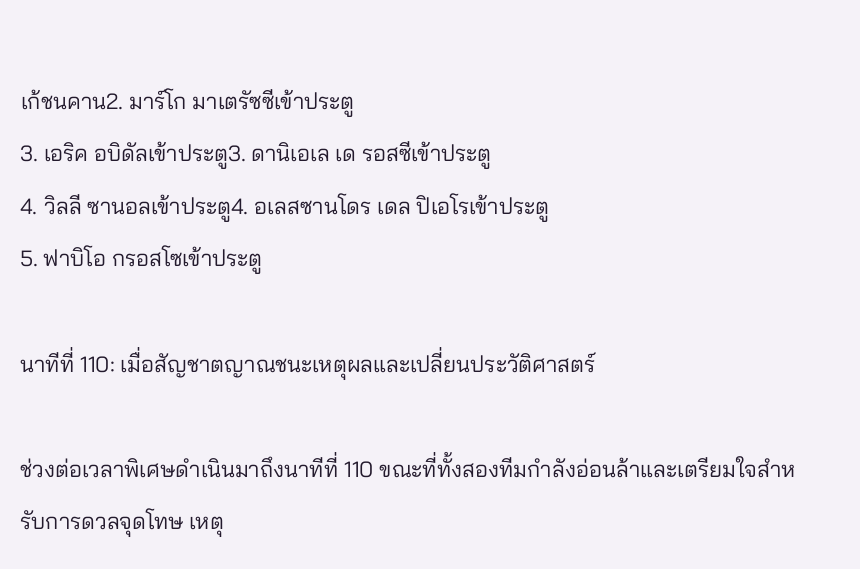เก้ชนคาน2. มาร์โก มาเตรัซซีเข้าประตู
3. เอริค อบิดัลเข้าประตู3. ดานิเอเล เด รอสซีเข้าประตู
4. วิลลี ซานอลเข้าประตู4. อเลสซานโดร เดล ปิเอโรเข้าประตู
5. ฟาบิโอ กรอสโซเข้าประตู

นาทีที่ 110: เมื่อสัญชาตญาณชนะเหตุผลและเปลี่ยนประวัติศาสตร์

ช่วงต่อเวลาพิเศษดำเนินมาถึงนาทีที่ 110 ขณะที่ทั้งสองทีมกำลังอ่อนล้าและเตรียมใจสำหรับการดวลจุดโทษ เหตุ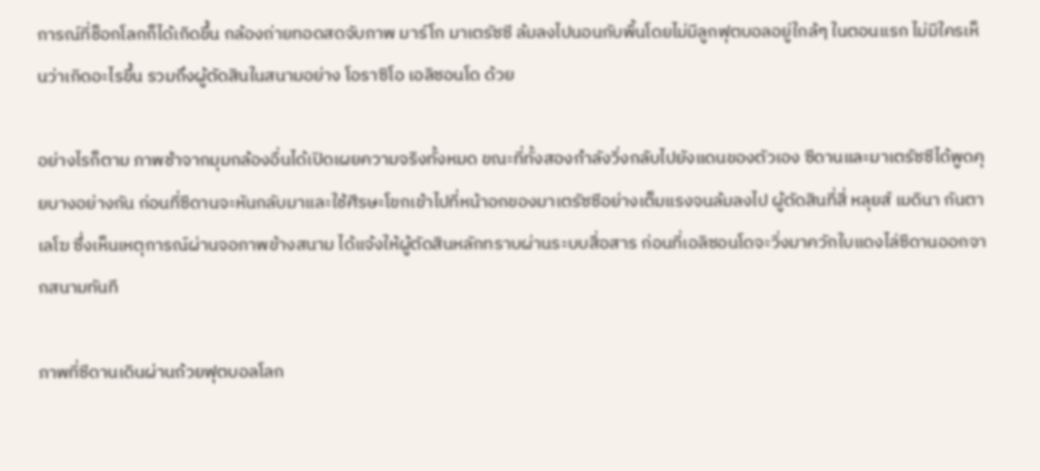การณ์ที่ช็อกโลกก็ได้เกิดขึ้น กล้องถ่ายทอดสดจับภาพ มาร์โก มาเตรัซซี ล้มลงไปนอนกับพื้นโดยไม่มีลูกฟุตบอลอยู่ใกล้ๆ ในตอนแรก ไม่มีใครเห็นว่าเกิดอะไรขึ้น รวมถึงผู้ตัดสินในสนามอย่าง โอราซิโอ เอลิซอนโด ด้วย

อย่างไรก็ตาม ภาพช้าจากมุมกล้องอื่นได้เปิดเผยความจริงทั้งหมด ขณะที่ทั้งสองกำลังวิ่งกลับไปยังแดนของตัวเอง ซีดานและมาเตรัซซีได้พูดคุยบางอย่างกัน ก่อนที่ซีดานจะหันกลับมาและใช้ศีรษะโขกเข้าไปที่หน้าอกของมาเตรัซซีอย่างเต็มแรงจนล้มลงไป ผู้ตัดสินที่สี่ หลุยส์ เมดินา กันตาเลโฆ ซึ่งเห็นเหตุการณ์ผ่านจอภาพข้างสนาม ได้แจ้งให้ผู้ตัดสินหลักทราบผ่านระบบสื่อสาร ก่อนที่เอลิซอนโดจะวิ่งมาควักใบแดงไล่ซีดานออกจากสนามทันที

ภาพที่ซีดานเดินผ่านถ้วยฟุตบอลโลก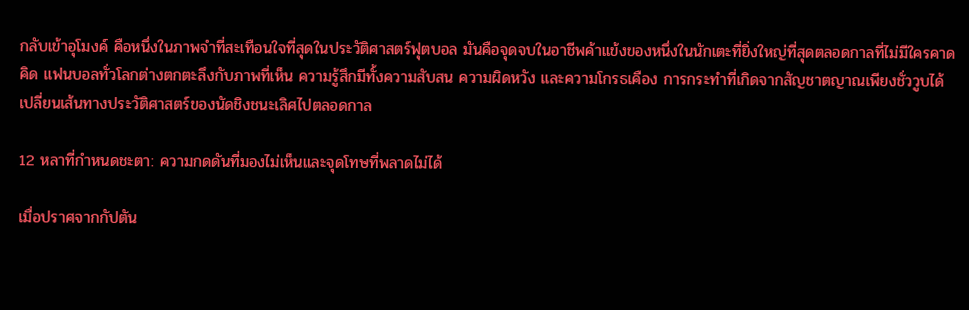กลับเข้าอุโมงค์ คือหนึ่งในภาพจำที่สะเทือนใจที่สุดในประวัติศาสตร์ฟุตบอล มันคือจุดจบในอาชีพค้าแข้งของหนึ่งในนักเตะที่ยิ่งใหญ่ที่สุดตลอดกาลที่ไม่มีใครคาดคิด แฟนบอลทั่วโลกต่างตกตะลึงกับภาพที่เห็น ความรู้สึกมีทั้งความสับสน ความผิดหวัง และความโกรธเคือง การกระทำที่เกิดจากสัญชาตญาณเพียงชั่ววูบได้เปลี่ยนเส้นทางประวัติศาสตร์ของนัดชิงชนะเลิศไปตลอดกาล

12 หลาที่กำหนดชะตา: ความกดดันที่มองไม่เห็นและจุดโทษที่พลาดไม่ได้

เมื่อปราศจากกัปตัน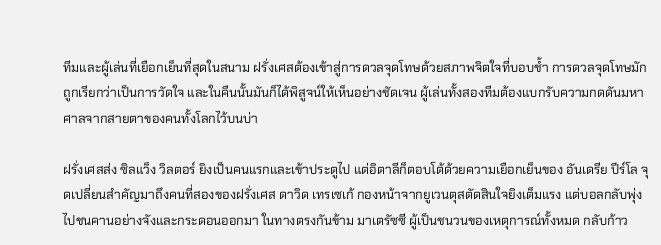ทีมและผู้เล่นที่เยือกเย็นที่สุดในสนาม ฝรั่งเศสต้องเข้าสู่การดวลจุดโทษด้วยสภาพจิตใจที่บอบช้ำ การดวลจุดโทษมักถูกเรียกว่าเป็นการวัดใจ และในคืนนั้นมันก็ได้พิสูจน์ให้เห็นอย่างชัดเจน ผู้เล่นทั้งสองทีมต้องแบกรับความกดดันมหาศาลจากสายตาของคนทั้งโลกไว้บนบ่า

ฝรั่งเศสส่ง ซิลแว็ง วิลตอร์ ยิงเป็นคนแรกและเข้าประตูไป แต่อิตาลีก็ตอบโต้ด้วยความเยือกเย็นของ อันเดรีย ปีร์โล จุดเปลี่ยนสำคัญมาถึงคนที่สองของฝรั่งเศส ดาวิด เทรเซเก้ กองหน้าจากยูเวนตุสตัดสินใจยิงเต็มแรง แต่บอลกลับพุ่งไปชนคานอย่างจังและกระดอนออกมา ในทางตรงกันข้าม มาเตรัซซี ผู้เป็นชนวนของเหตุการณ์ทั้งหมด กลับก้าว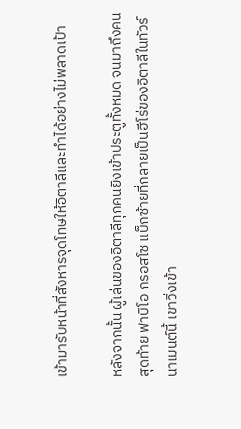เข้ามารับหน้าที่สังหารจุดโทษให้อิตาลีและทำได้อย่างไม่พลาดเป้า

หลังจากนั้น ผู้เล่นของอิตาลีทุกคนยิงเข้าประตูทั้งหมด จนมาถึงคนสุดท้าย ฟาบิโอ กรอสโซ แบ็กซ้ายที่กลายเป็นฮีโร่ของอิตาลีในทัวร์นาเมนต์นี้ เขาวิ่งเข้า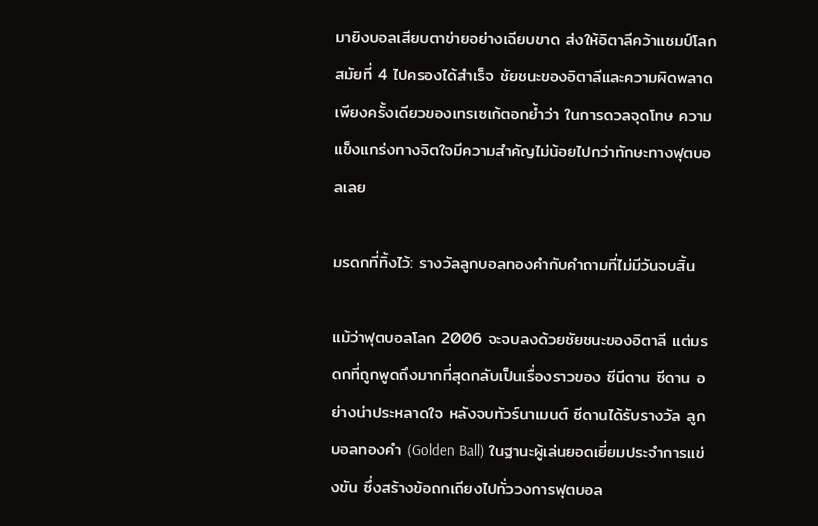มายิงบอลเสียบตาข่ายอย่างเฉียบขาด ส่งให้อิตาลีคว้าแชมป์โลกสมัยที่ 4 ไปครองได้สำเร็จ ชัยชนะของอิตาลีและความผิดพลาดเพียงครั้งเดียวของเทรเซเก้ตอกย้ำว่า ในการดวลจุดโทษ ความแข็งแกร่งทางจิตใจมีความสำคัญไม่น้อยไปกว่าทักษะทางฟุตบอลเลย

มรดกที่ทิ้งไว้: รางวัลลูกบอลทองคำกับคำถามที่ไม่มีวันจบสิ้น

แม้ว่าฟุตบอลโลก 2006 จะจบลงด้วยชัยชนะของอิตาลี แต่มรดกที่ถูกพูดถึงมากที่สุดกลับเป็นเรื่องราวของ ซีนีดาน ซีดาน อย่างน่าประหลาดใจ หลังจบทัวร์นาเมนต์ ซีดานได้รับรางวัล ลูกบอลทองคำ (Golden Ball) ในฐานะผู้เล่นยอดเยี่ยมประจำการแข่งขัน ซึ่งสร้างข้อถกเถียงไปทั่ววงการฟุตบอล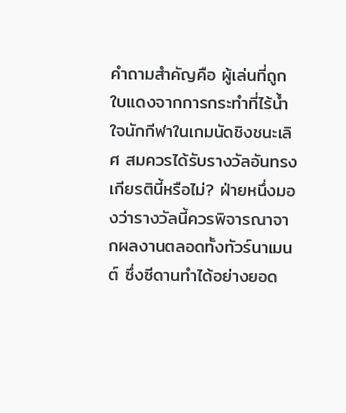คำถามสำคัญคือ ผู้เล่นที่ถูกใบแดงจากการกระทำที่ไร้น้ำใจนักกีฬาในเกมนัดชิงชนะเลิศ สมควรได้รับรางวัลอันทรงเกียรตินี้หรือไม่? ฝ่ายหนึ่งมองว่ารางวัลนี้ควรพิจารณาจากผลงานตลอดทั้งทัวร์นาเมนต์ ซึ่งซีดานทำได้อย่างยอด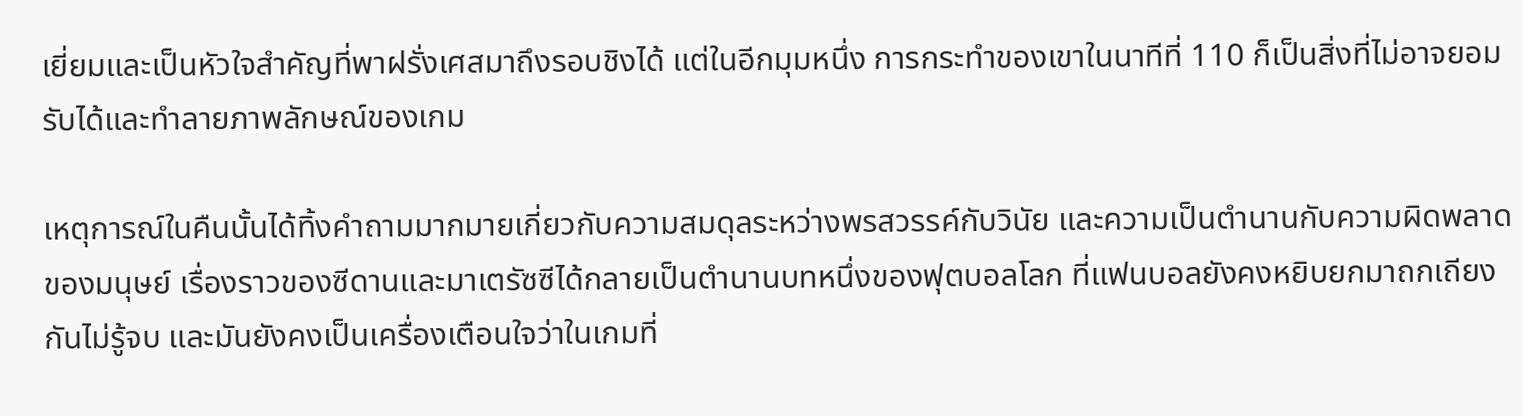เยี่ยมและเป็นหัวใจสำคัญที่พาฝรั่งเศสมาถึงรอบชิงได้ แต่ในอีกมุมหนึ่ง การกระทำของเขาในนาทีที่ 110 ก็เป็นสิ่งที่ไม่อาจยอมรับได้และทำลายภาพลักษณ์ของเกม

เหตุการณ์ในคืนนั้นได้ทิ้งคำถามมากมายเกี่ยวกับความสมดุลระหว่างพรสวรรค์กับวินัย และความเป็นตำนานกับความผิดพลาดของมนุษย์ เรื่องราวของซีดานและมาเตรัซซีได้กลายเป็นตำนานบทหนึ่งของฟุตบอลโลก ที่แฟนบอลยังคงหยิบยกมาถกเถียงกันไม่รู้จบ และมันยังคงเป็นเครื่องเตือนใจว่าในเกมที่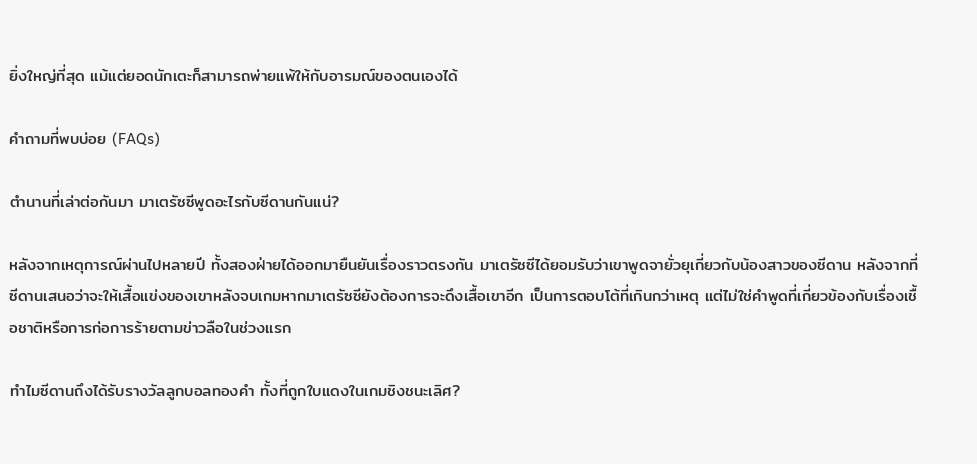ยิ่งใหญ่ที่สุด แม้แต่ยอดนักเตะก็สามารถพ่ายแพ้ให้กับอารมณ์ของตนเองได้

คำถามที่พบบ่อย (FAQs)

ตำนานที่เล่าต่อกันมา มาเตรัซซีพูดอะไรกับซีดานกันแน่?

หลังจากเหตุการณ์ผ่านไปหลายปี ทั้งสองฝ่ายได้ออกมายืนยันเรื่องราวตรงกัน มาเตรัซซีได้ยอมรับว่าเขาพูดจายั่วยุเกี่ยวกับน้องสาวของซีดาน หลังจากที่ซีดานเสนอว่าจะให้เสื้อแข่งของเขาหลังจบเกมหากมาเตรัซซียังต้องการจะดึงเสื้อเขาอีก เป็นการตอบโต้ที่เกินกว่าเหตุ แต่ไม่ใช่คำพูดที่เกี่ยวข้องกับเรื่องเชื้อชาติหรือการก่อการร้ายตามข่าวลือในช่วงแรก

ทำไมซีดานถึงได้รับรางวัลลูกบอลทองคำ ทั้งที่ถูกใบแดงในเกมชิงชนะเลิศ?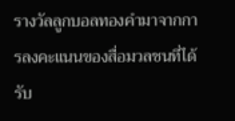รางวัลลูกบอลทองคำมาจากการลงคะแนนของสื่อมวลชนที่ได้รับ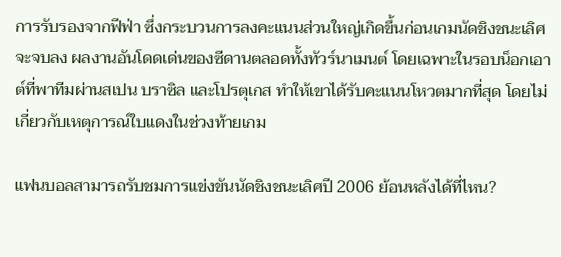การรับรองจากฟีฟ่า ซึ่งกระบวนการลงคะแนนส่วนใหญ่เกิดขึ้นก่อนเกมนัดชิงชนะเลิศจะจบลง ผลงานอันโดดเด่นของซีดานตลอดทั้งทัวร์นาเมนต์ โดยเฉพาะในรอบน็อกเอาต์ที่พาทีมผ่านสเปน บราซิล และโปรตุเกส ทำให้เขาได้รับคะแนนโหวตมากที่สุด โดยไม่เกี่ยวกับเหตุการณ์ใบแดงในช่วงท้ายเกม

แฟนบอลสามารถรับชมการแข่งขันนัดชิงชนะเลิศปี 2006 ย้อนหลังได้ที่ไหน?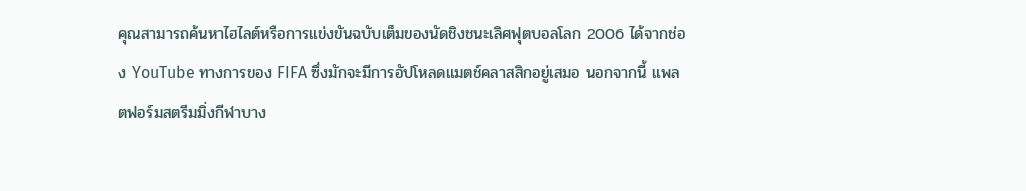คุณสามารถค้นหาไฮไลต์หรือการแข่งขันฉบับเต็มของนัดชิงชนะเลิศฟุตบอลโลก 2006 ได้จากช่อง YouTube ทางการของ FIFA ซึ่งมักจะมีการอัปโหลดแมตช์คลาสสิกอยู่เสมอ นอกจากนี้ แพลตฟอร์มสตรีมมิ่งกีฬาบาง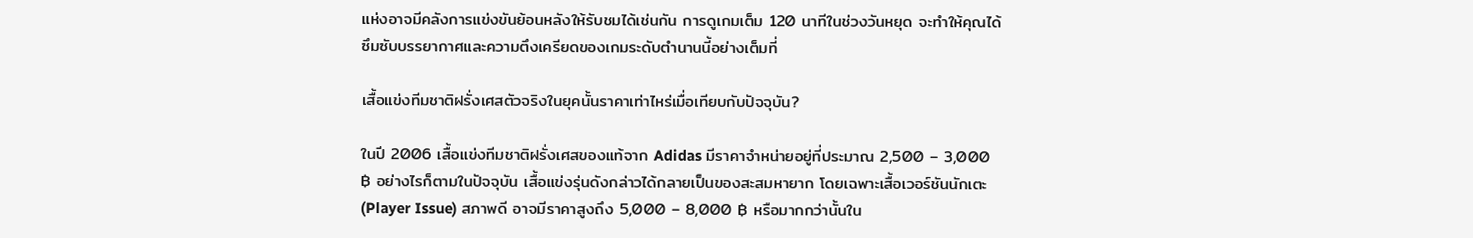แห่งอาจมีคลังการแข่งขันย้อนหลังให้รับชมได้เช่นกัน การดูเกมเต็ม 120 นาทีในช่วงวันหยุด จะทำให้คุณได้ซึมซับบรรยากาศและความตึงเครียดของเกมระดับตำนานนี้อย่างเต็มที่

เสื้อแข่งทีมชาติฝรั่งเศสตัวจริงในยุคนั้นราคาเท่าไหร่เมื่อเทียบกับปัจจุบัน?

ในปี 2006 เสื้อแข่งทีมชาติฝรั่งเศสของแท้จาก Adidas มีราคาจำหน่ายอยู่ที่ประมาณ 2,500 – 3,000 ฿ อย่างไรก็ตามในปัจจุบัน เสื้อแข่งรุ่นดังกล่าวได้กลายเป็นของสะสมหายาก โดยเฉพาะเสื้อเวอร์ชันนักเตะ (Player Issue) สภาพดี อาจมีราคาสูงถึง 5,000 – 8,000 ฿ หรือมากกว่านั้นใน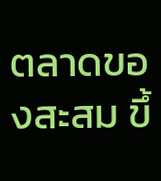ตลาดของสะสม ขึ้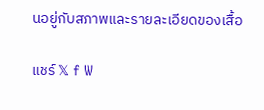นอยู่กับสภาพและรายละเอียดของเสื้อ

แชร์ 𝕏 f W